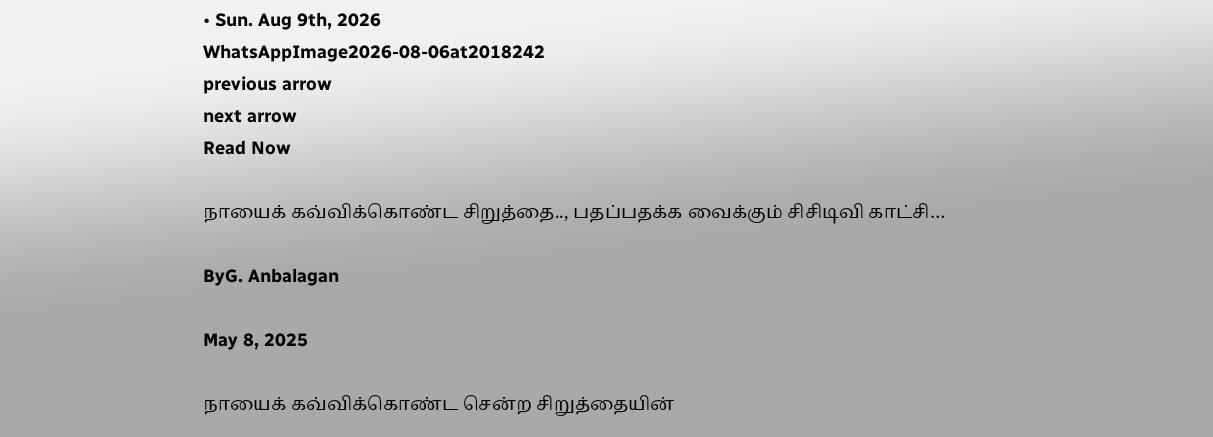• Sun. Aug 9th, 2026
WhatsAppImage2026-08-06at2018242
previous arrow
next arrow
Read Now

நாயைக் கவ்விக்கொண்ட சிறுத்தை.., பதப்பதக்க வைக்கும் சிசிடிவி காட்சி…

ByG. Anbalagan

May 8, 2025

நாயைக் கவ்விக்கொண்ட சென்ற சிறுத்தையின்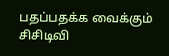பதப்பதக்க வைக்கும் சிசிடிவி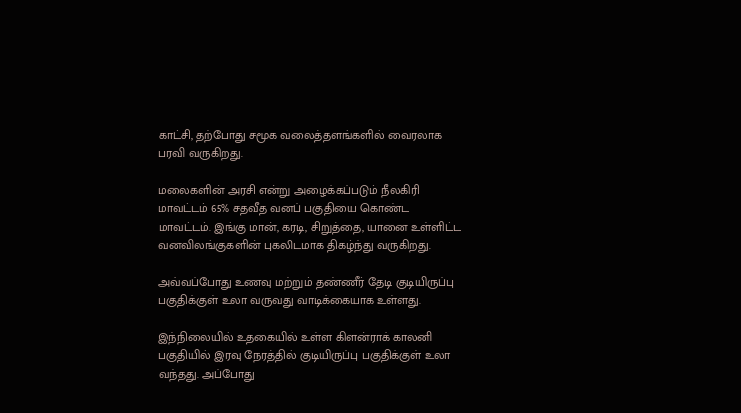காட்சி, தற்போது சமூக வலைத்தளங்களில் வைரலாக பரவி வருகிறது.

மலைகளின் அரசி என்று அழைக்கப்படும் நீலகிரி மாவட்டம் 65% சதவீத வனப் பகுதியை கொண்ட மாவட்டம். இங்கு மான், கரடி, சிறுத்தை, யானை உள்ளிட்ட வனவிலங்குகளின் புகலிடமாக திகழ்ந்து வருகிறது.

அவ்வப்போது உணவு மற்றும் தண்ணீர் தேடி குடியிருப்பு பகுதிக்குள் உலா வருவது வாடிக்கையாக உள்ளது.

இந்நிலையில் உதகையில் உள்ள கிளன்ராக் காலனி பகுதியில் இரவு நேரத்தில் குடியிருப்பு பகுதிக்குள் உலா வந்தது. அப்போது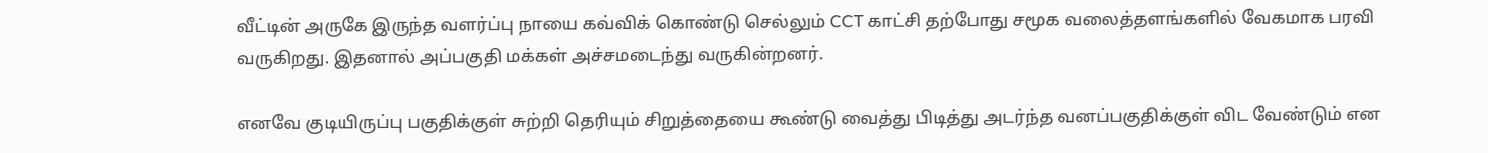வீட்டின் அருகே இருந்த வளர்ப்பு நாயை கவ்விக் கொண்டு செல்லும் CCT காட்சி தற்போது சமூக வலைத்தளங்களில் வேகமாக பரவி வருகிறது. இதனால் அப்பகுதி மக்கள் அச்சமடைந்து வருகின்றனர்.

எனவே குடியிருப்பு பகுதிக்குள் சுற்றி தெரியும் சிறுத்தையை கூண்டு வைத்து பிடித்து அடர்ந்த வனப்பகுதிக்குள் விட வேண்டும் என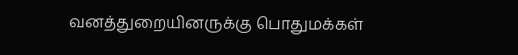வனத்துறையினருக்கு பொதுமக்கள்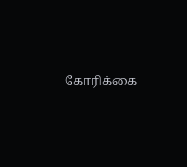கோரிக்கை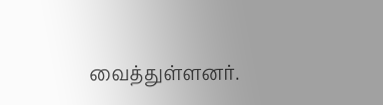வைத்துள்ளனர்.